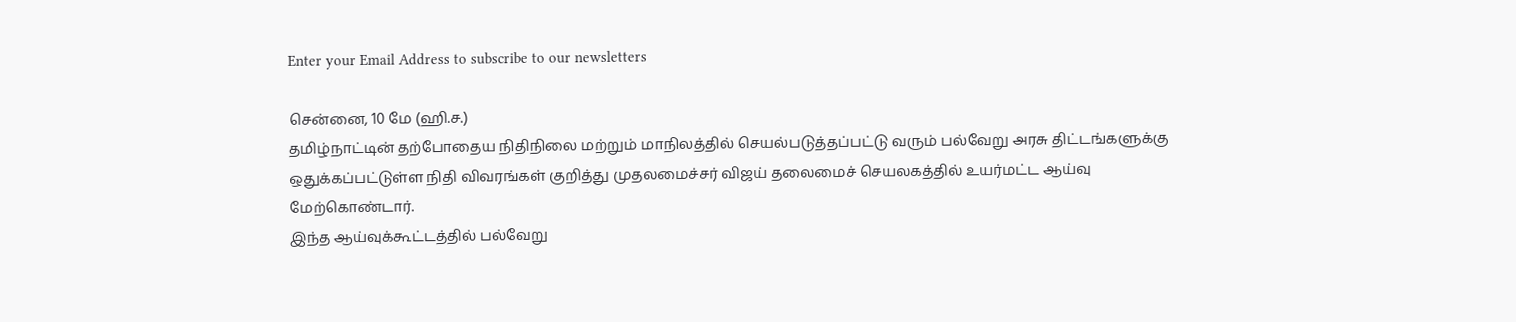Enter your Email Address to subscribe to our newsletters

சென்னை, 10 மே (ஹி.ச.)
தமிழ்நாட்டின் தற்போதைய நிதிநிலை மற்றும் மாநிலத்தில் செயல்படுத்தப்பட்டு வரும் பல்வேறு அரசு திட்டங்களுக்கு ஒதுக்கப்பட்டுள்ள நிதி விவரங்கள் குறித்து முதலமைச்சர் விஜய் தலைமைச் செயலகத்தில் உயர்மட்ட ஆய்வு மேற்கொண்டார்.
இந்த ஆய்வுக்கூட்டத்தில் பல்வேறு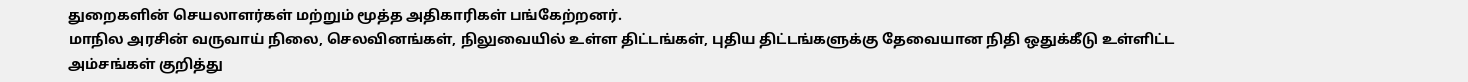துறைகளின் செயலாளர்கள் மற்றும் மூத்த அதிகாரிகள் பங்கேற்றனர்.
மாநில அரசின் வருவாய் நிலை, செலவினங்கள், நிலுவையில் உள்ள திட்டங்கள், புதிய திட்டங்களுக்கு தேவையான நிதி ஒதுக்கீடு உள்ளிட்ட அம்சங்கள் குறித்து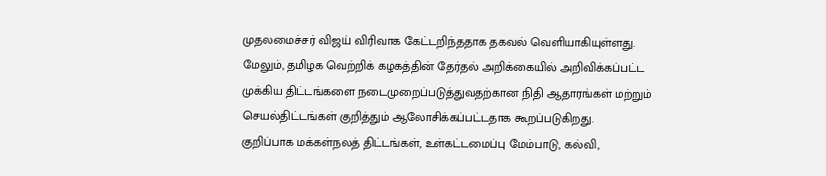முதலமைச்சர் விஜய் விரிவாக கேட்டறிந்ததாக தகவல் வெளியாகியுள்ளது.
மேலும், தமிழக வெற்றிக் கழகத்தின் தேர்தல் அறிக்கையில் அறிவிக்கப்பட்ட முக்கிய திட்டங்களை நடைமுறைப்படுத்துவதற்கான நிதி ஆதாரங்கள் மற்றும் செயல்திட்டங்கள் குறித்தும் ஆலோசிக்கப்பட்டதாக கூறப்படுகிறது.
குறிப்பாக மக்கள்நலத் திட்டங்கள், உள்கட்டமைப்பு மேம்பாடு, கல்வி,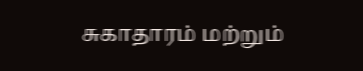சுகாதாரம் மற்றும்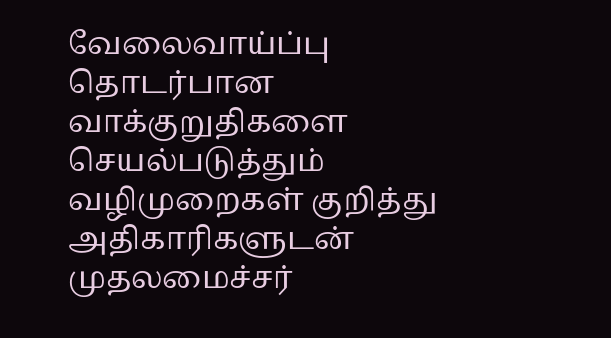வேலைவாய்ப்பு தொடர்பான வாக்குறுதிகளை செயல்படுத்தும் வழிமுறைகள் குறித்து அதிகாரிகளுடன் முதலமைச்சர்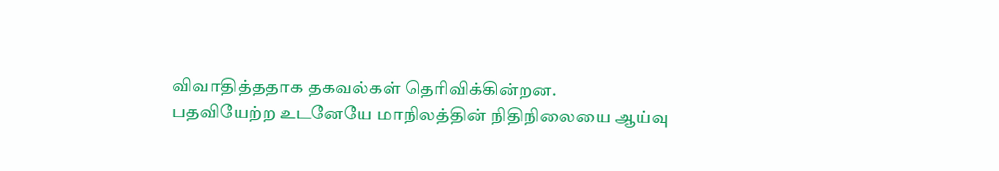விவாதித்ததாக தகவல்கள் தெரிவிக்கின்றன.
பதவியேற்ற உடனேயே மாநிலத்தின் நிதிநிலையை ஆய்வு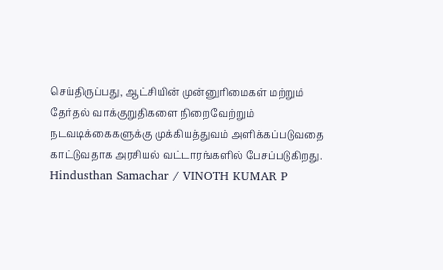செய்திருப்பது, ஆட்சியின் முன்னுரிமைகள் மற்றும் தேர்தல் வாக்குறுதிகளை நிறைவேற்றும் நடவடிக்கைகளுக்கு முக்கியத்துவம் அளிக்கப்படுவதை காட்டுவதாக அரசியல் வட்டாரங்களில் பேசப்படுகிறது.
Hindusthan Samachar / VINOTH KUMAR P